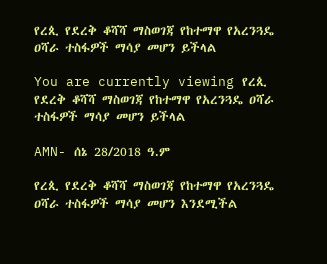የረጲ የደረቅ ቆሻሻ ማስወገጃ የከተማዋ የአረንጓዴ ዐሻራ ተስፋዎች ማሳያ መሆን ይችላል

You are currently viewing የረጲ የደረቅ ቆሻሻ ማስወገጃ የከተማዋ የአረንጓዴ ዐሻራ ተስፋዎች ማሳያ መሆን ይችላል

AMN- ሰኔ 28/2018 ዓ.ም

የረጲ የደረቅ ቆሻሻ ማስወገጃ የከተማዋ የአረንጓዴ ዐሻራ ተስፋዎች ማሳያ መሆን እንደሚችል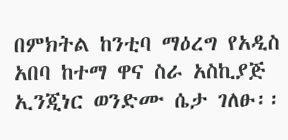በምክትል ከንቲባ ማዕረግ የአዲስ አበባ ከተማ ዋና ስራ አስኪያጅ ኢንጂነር ወንድሙ ሴታ ገለፁ፡፡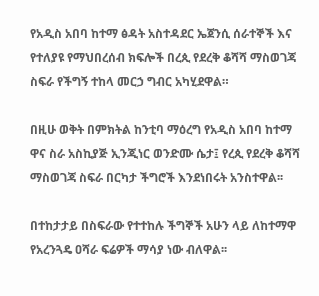የአዲስ አበባ ከተማ ፅዳት አስተዳደር ኤጀንሲ ሰራተኞች እና የተለያዩ የማህበረሰብ ክፍሎች በረጲ የደረቅ ቆሻሻ ማስወገጃ ስፍራ የችግኝ ተከላ መርኃ ግብር አካሂደዋል።

በዚሁ ወቅት በምክትል ከንቲባ ማዕረግ የአዲስ አበባ ከተማ ዋና ስራ አስኪያጅ ኢንጂነር ወንድሙ ሴታ፤ የረጲ የደረቅ ቆሻሻ ማስወገጃ ስፍራ በርካታ ችግሮች እንደነበሩት አንስተዋል፡፡

በተከታታይ በስፍራው የተተከሉ ችግኞች አሁን ላይ ለከተማዋ የአረንጓዴ ዐሻራ ፍሬዎች ማሳያ ነው ብለዋል፡፡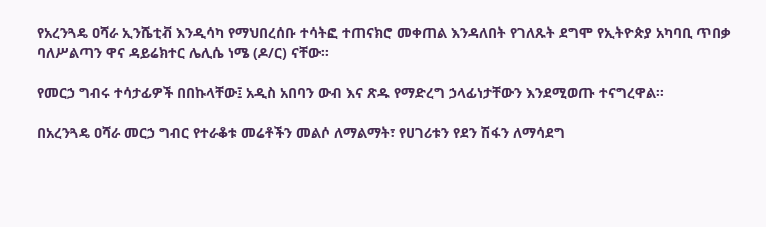የአረንጓዴ ዐሻራ ኢንሼቲቭ እንዲሳካ የማህበረሰቡ ተሳትፎ ተጠናክሮ መቀጠል እንዳለበት የገለጹት ደግሞ የኢትዮጵያ አካባቢ ጥበቃ ባለሥልጣን ዋና ዳይሬክተር ሌሊሴ ነሜ (ዶ/ር) ናቸው፡፡

የመርኃ ግብሩ ተሳታፊዎች በበኩላቸው፤ አዲስ አበባን ውብ እና ጽዱ የማድረግ ኃላፊነታቸውን እንደሚወጡ ተናግረዋል፡፡

በአረንጓዴ ዐሻራ መርኃ ግብር የተራቆቱ መሬቶችን መልሶ ለማልማት፣ የሀገሪቱን የደን ሽፋን ለማሳደግ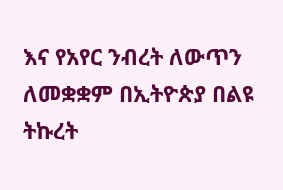እና የአየር ንብረት ለውጥን ለመቋቋም በኢትዮጵያ በልዩ ትኩረት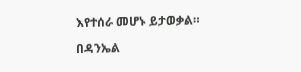እየተሰራ መሆኑ ይታወቃል።

በዳንኤል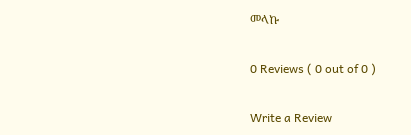መላኩ

0 Reviews ( 0 out of 0 )

Write a Review